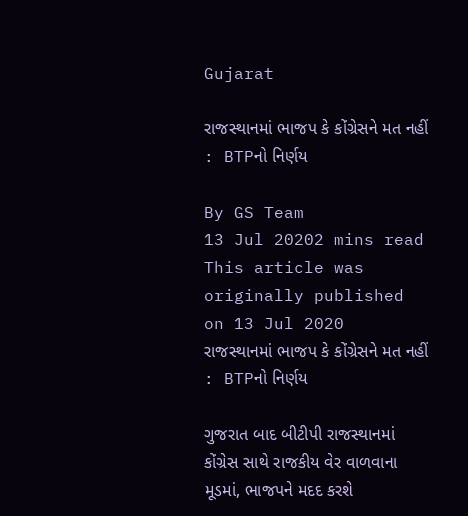Gujarat

રાજસ્થાનમાં ભાજપ કે કોંગ્રેસને મત નહીં : BTPનો નિર્ણય

By GS Team
13 Jul 20202 mins read
This article was originally published on 13 Jul 2020
રાજસ્થાનમાં ભાજપ કે કોંગ્રેસને મત નહીં : BTPનો નિર્ણય

ગુજરાત બાદ બીટીપી રાજસ્થાનમાં કોંગ્રેસ સાથે રાજકીય વેર વાળવાના મૂડમાં, ભાજપને મદદ કરશે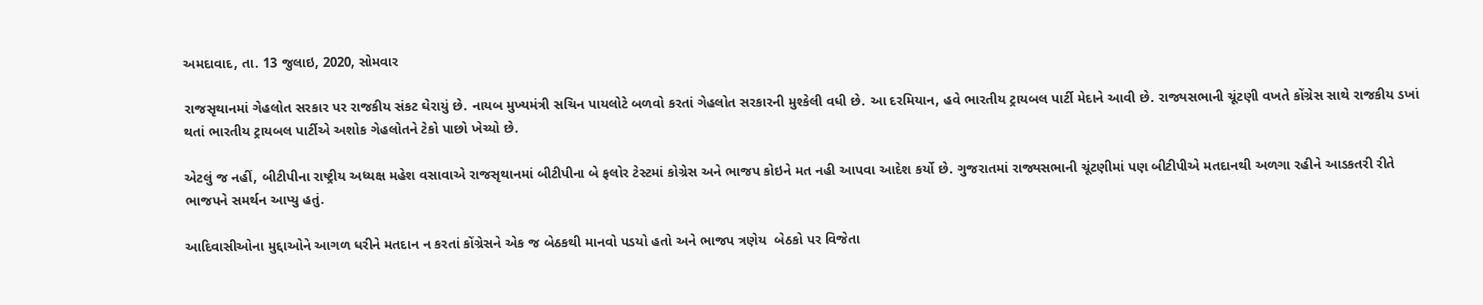અમદાવાદ, તા. 13 જુલાઇ, 2020, સોમવાર

રાજસૃથાનમાં ગેહલોત સરકાર પર રાજકીય સંકટ ઘેરાયું છે. નાયબ મુખ્યમંત્રી સચિન પાયલોટે બળવો કરતાં ગેહલોત સરકારની મુશ્કેલી વધી છે. આ દરમિયાન, હવે ભારતીય ટ્રાયબલ પાર્ટી મેદાને આવી છે. રાજ્યસભાની ચૂંટણી વખતે કોંગ્રેસ સાથે રાજકીય ડખાં થતાં ભારતીય ટ્રાયબલ પાર્ટીએ અશોક ગેહલોતને ટેકો પાછો ખેચ્યો છે.

એટલું જ નહીં, બીટીપીના રાષ્ટ્રીય અધ્યક્ષ મહેશ વસાવાએ રાજસૃથાનમાં બીટીપીના બે ફલોર ટેસ્ટમાં કોગ્રેસ અને ભાજપ કોઇને મત નહી આપવા આદેશ કર્યો છે. ગુજરાતમાં રાજ્યસભાની ચૂંટણીમાં પણ બીટીપીએ મતદાનથી અળગા રહીને આડકતરી રીતે ભાજપને સમર્થન આપ્યુ હતું.

આદિવાસીઓના મુદ્દાઓને આગળ ધરીને મતદાન ન કરતાં કોંગ્રેસને એક જ બેઠકથી માનવો પડયો હતો અને ભાજપ ત્રણેય  બેઠકો પર વિજેતા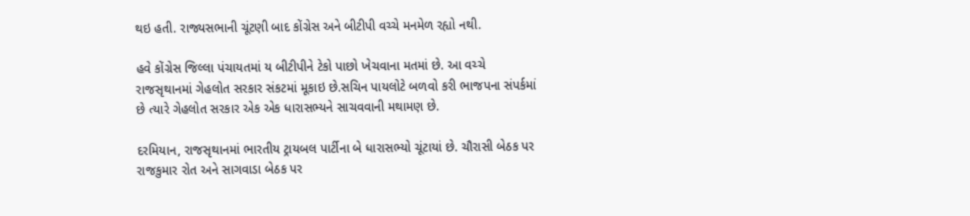થઇ હતી. રાજ્યસભાની ચૂંટણી બાદ કોંગ્રેસ અને બીટીપી વચ્ચે મનમેળ રહ્યો નથી.

હવે કોંગ્રેસ જિલ્લા પંચાયતમાં ય બીટીપીને ટેકો પાછો ખેચવાના મતમાં છે. આ વચ્ચે રાજસૃથાનમાં ગેહલોત સરકાર સંકટમાં મૂકાઇ છે.સચિન પાયલોટે બળવો કરી ભાજપના સંપર્કમાં છે ત્યારે ગેહલોત સરકાર એક એક ધારાસભ્યને સાચવવાની મથામણ છે.

દરમિયાન, રાજસૃથાનમાં ભારતીય ટ્રાયબલ પાર્ટીના બે ધારાસભ્યો ચૂંટાયાં છે. ચૌરાસી બેઠક પર રાજકુમાર રોત અને સાગવાડા બેઠક પર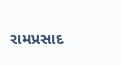રામપ્રસાદ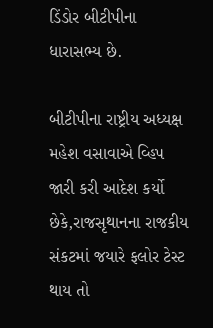ડિંડોર બીટીપીના ધારાસભ્ય છે.

બીટીપીના રાષ્ટ્રીય અધ્યક્ષ મહેશ વસાવાએ વ્હિપ જારી કરી આદેશ કર્યો છેકે,રાજસૃથાનના રાજકીય સંકટમાં જયારે ફલોર ટેસ્ટ થાય તો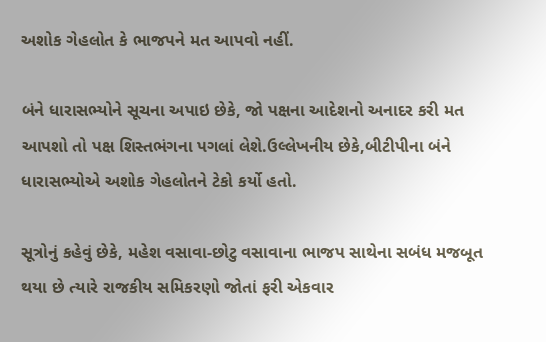અશોક ગેહલોત કે ભાજપને મત આપવો નહીં.

બંને ધારાસભ્યોને સૂચના અપાઇ છેકે, જો પક્ષના આદેશનો અનાદર કરી મત આપશો તો પક્ષ શિસ્તભંગના પગલાં લેશે.ઉલ્લેખનીય છેકે,બીટીપીના બંને ધારાસભ્યોએ અશોક ગેહલોતને ટેકો કર્યો હતો.

સૂત્રોનું કહેવું છેકે, મહેશ વસાવા-છોટુ વસાવાના ભાજપ સાથેના સબંધ મજબૂત થયા છે ત્યારે રાજકીય સમિકરણો જોતાં ફરી એકવાર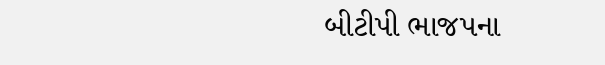બીટીપી ભાજપના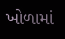ખોળામાં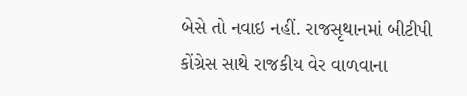બેસે તો નવાઇ નહીં. રાજસૃથાનમાં બીટીપી કોંગ્રેસ સાથે રાજકીય વેર વાળવાના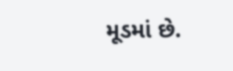મૂડમાં છે.